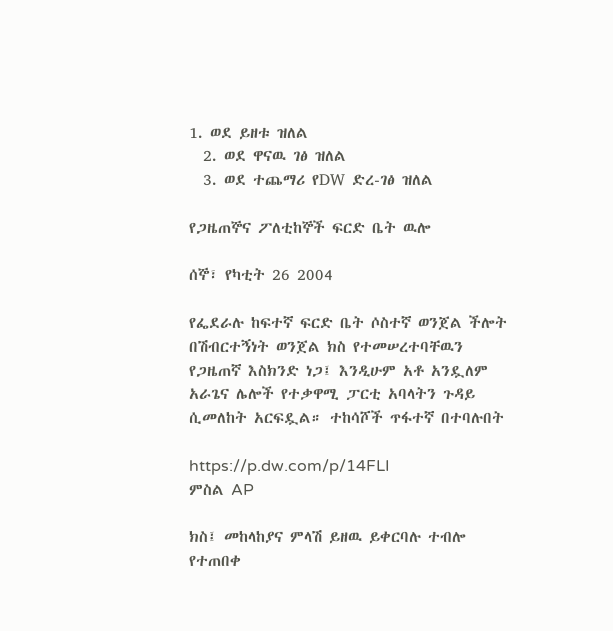1. ወደ ይዘቱ ዝለል
  2. ወደ ዋናዉ ገፅ ዝለል
  3. ወደ ተጨማሪ የDW ድረ-ገፅ ዝለል

የጋዜጠኞና ፖለቲከኞች ፍርድ ቤት ዉሎ

ሰኞ፣ የካቲት 26 2004

የፌደራሉ ከፍተኛ ፍርድ ቤት ሶስተኛ ወንጀል ችሎት በሽብርተኝነት ወንጀል ክስ የተመሠረተባቸዉን የጋዜጠኛ እስክንድ ነጋ፤ እንዲሁም አቶ አንዷለም አራጌና ሌሎች የተቃዋሚ ፓርቲ አባላትን ጉዳይ ሲመለከት አርፍዷል። ተከሳሾች ጥፋተኛ በተባሉበት

https://p.dw.com/p/14FLI
ምስል AP

ክስ፤ መከላከያና ምላሽ ይዘዉ ይቀርባሉ ተብሎ የተጠበቀ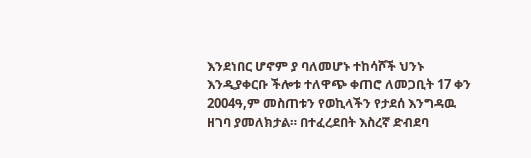እንደነበር ሆኖም ያ ባለመሆኑ ተከሳሾች ህንኑ እንዲያቀርቡ ችሎቱ ተለዋጭ ቀጠሮ ለመጋቢት 17 ቀን 2004ዓ,ም መስጠቱን የወኪላችን የታደሰ እንግዳዉ ዘገባ ያመለክታል። በተፈረደበት እስረኛ ድብደባ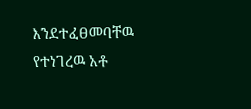እንደተፈፀመባቸዉ የተነገረዉ አቶ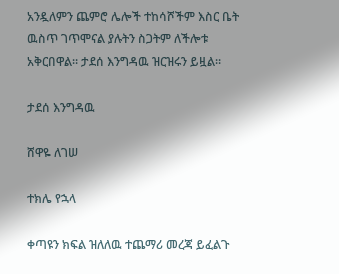አንዷለምን ጨምሮ ሌሎች ተከሳሾችም እስር ቤት ዉስጥ ገጥሞናል ያሉትን ስጋትም ለችሎቱ አቅርበዋል። ታደሰ እንግዳዉ ዝርዝሩን ይዟል።

ታደሰ እንግዳዉ

ሸዋዬ ለገሠ

ተክሌ የኋላ

ቀጣዩን ክፍል ዝለለዉ ተጨማሪ መረጃ ይፈልጉ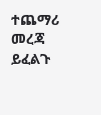ተጨማሪ መረጃ ይፈልጉ